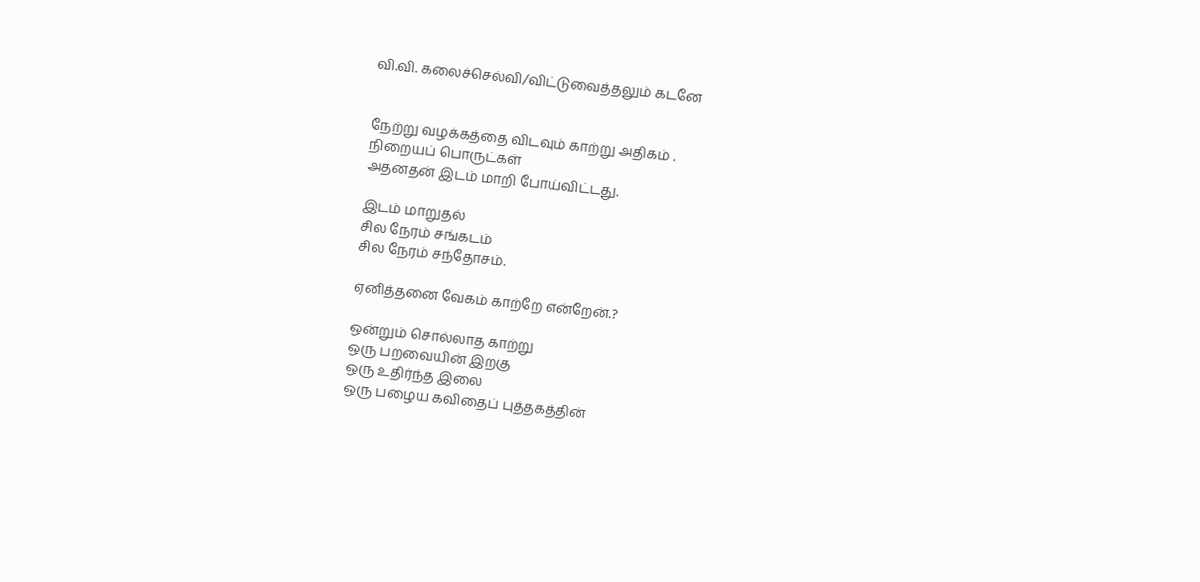வி.வி. கலைச்செல்வி/விட்டுவைத்தலும் கடனே


நேற்று வழக்கத்தை விடவும் காற்று அதிகம் .
நிறையப் பொருட்கள்
அதனதன் இடம் மாறி போய்விட்டது.

இடம் மாறுதல்
சில நேரம் சங்கடம்
சில நேரம் சந்தோசம்.

ஏனித்தனை வேகம் காற்றே என்றேன்.?

ஒன்றும் சொல்லாத காற்று
ஒரு பறவையின் இறகு
ஒரு உதிர்ந்த இலை
ஒரு பழைய கவிதைப் புத்தகத்தின்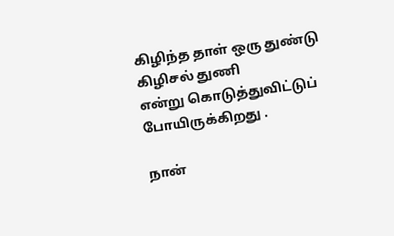கிழிந்த தாள் ஒரு துண்டு கிழிசல் துணி
என்று கொடுத்துவிட்டுப் போயிருக்கிறது .

நான்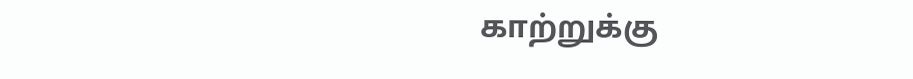காற்றுக்கு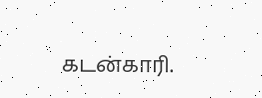கடன்காரி.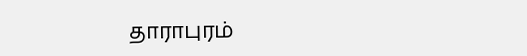தாராபுரம்